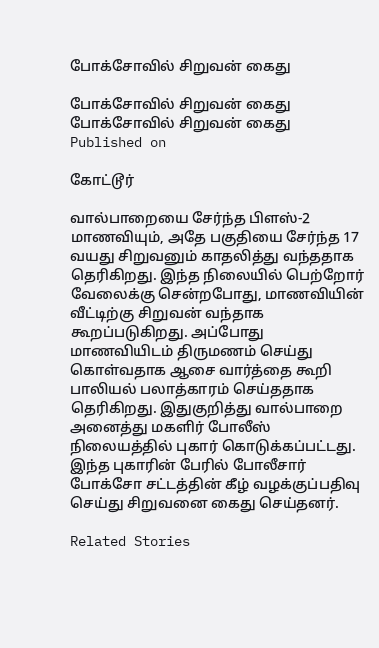போக்சோவில் சிறுவன் கைது

போக்சோவில் சிறுவன் கைது
போக்சோவில் சிறுவன் கைது
Published on

கோட்டூர்

வால்பாறையை சேர்ந்த பிளஸ்-2 மாணவியும், அதே பகுதியை சேர்ந்த 17 வயது சிறுவனும் காதலித்து வந்ததாக தெரிகிறது. இந்த நிலையில் பெற்றோர் வேலைக்கு சென்றபோது, மாணவியின் வீட்டிற்கு சிறுவன் வந்தாக கூறப்படுகிறது. அப்போது மாணவியிடம் திருமணம் செய்து கொள்வதாக ஆசை வார்த்தை கூறி பாலியல் பலாத்காரம் செய்ததாக தெரிகிறது. இதுகுறித்து வால்பாறை அனைத்து மகளிர் போலீஸ் நிலையத்தில் புகார் கொடுக்கப்பட்டது. இந்த புகாரின் பேரில் போலீசார் போக்சோ சட்டத்தின் கீழ் வழக்குப்பதிவு செய்து சிறுவனை கைது செய்தனர்.

Related Stories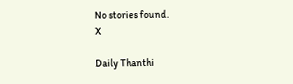No stories found.
X

Daily Thanthi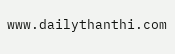www.dailythanthi.com